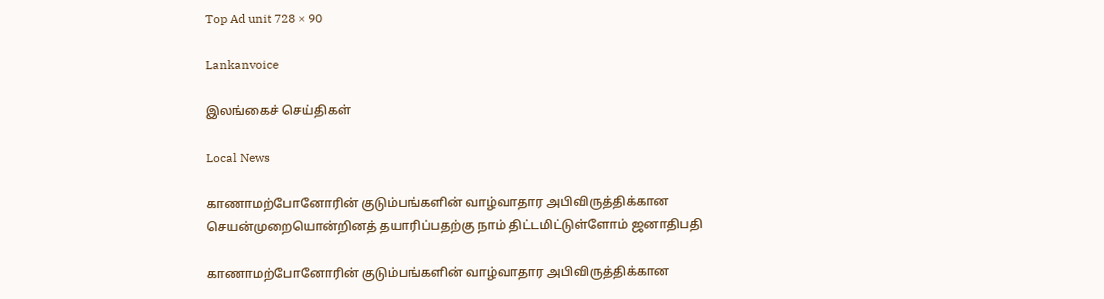Top Ad unit 728 × 90

Lankanvoice

இலங்கைச் செய்திகள்

Local News

காணாமற்போனோரின் குடும்பங்களின் வாழ்வாதார அபிவிருத்திக்கான செயன்முறையொன்றினத் தயாரிப்பதற்கு நாம் திட்டமிட்டுள்ளோம் ஜனாதிபதி

காணாமற்போனோரின் குடும்பங்களின் வாழ்வாதார அபிவிருத்திக்கான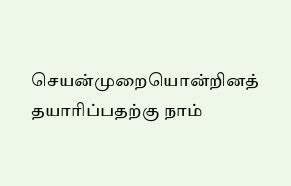செயன்முறையொன்றினத் தயாரிப்பதற்கு நாம்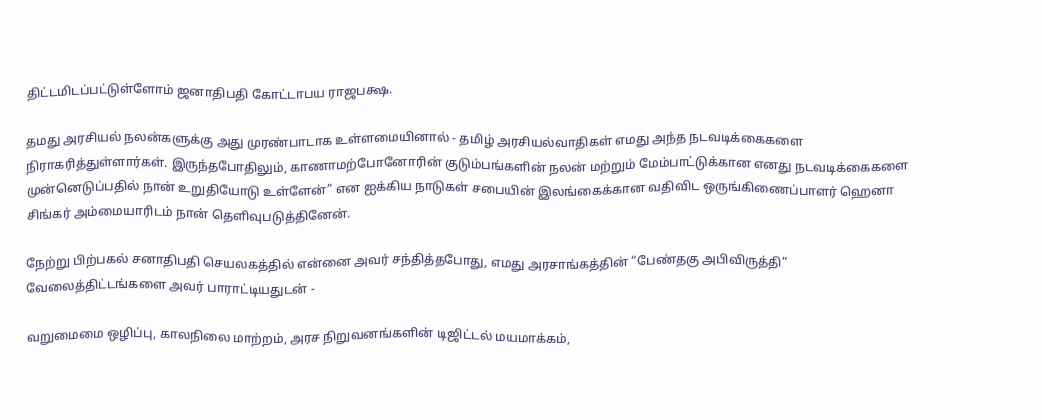திட்டமிடப்பட்டுள்ளோம் ஜனாதிபதி கோட்டாபய ராஜபக்ஷ.

தமது அரசியல் நலன்களுக்கு அது முரண்பாடாக உள்ளமையினால் - தமிழ் அரசியல்வாதிகள் எமது அந்த நடவடிக்கைகளை நிராகரித்துள்ளார்கள். இருந்தபோதிலும், காணாமற்போனோரின் குடும்பங்களின் நலன் மற்றும் மேம்பாட்டுக்கான எனது நடவடிக்கைகளை முன்னெடுப்பதில் நான் உறுதியோடு உள்ளேன்” என ஐக்கிய நாடுகள் சபையின் இலங்கைக்கான வதிவிட ஒருங்கிணைப்பாளர் ஹெனா சிங்கர் அம்மையாரிடம் நான் தெளிவுபடுத்தினேன்.

நேற்று பிற்பகல் சனாதிபதி செயலகத்தில் என்னை அவர் சந்தித்தபோது, எமது அரசாங்கத்தின் “பேண்தகு அபிவிருத்தி” வேலைத்திட்டங்களை அவர் பாராட்டியதுடன் -

வறுமைமை ஒழிப்பு, காலநிலை மாற்றம், அரச நிறுவனங்களின் டிஜிட்டல் மயமாக்கம்,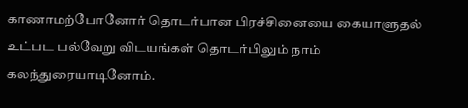காணாமற்போனோர் தொடர்பான பிரச்சினையை கையாளுதல் உட்பட பல்வேறு விடயங்கள் தொடர்பிலும் நாம் கலந்துரையாடினோம்.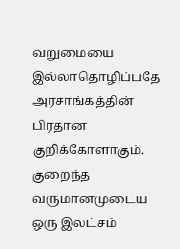வறுமையை இல்லாதொழிப்பதே அரசாங்கத்தின் பிரதான குறிக்கோளாகும். குறைந்த வருமானமுடைய ஒரு இலட்சம்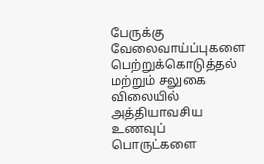பேருக்கு வேலைவாய்ப்புகளை பெற்றுக்கொடுத்தல் மற்றும் சலுகை விலையில் அத்தியாவசிய உணவுப் பொருட்களை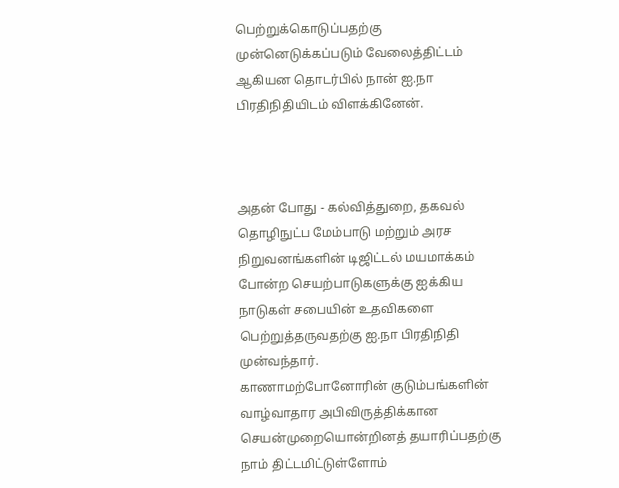பெற்றுக்கொடுப்பதற்கு முன்னெடுக்கப்படும் வேலைத்திட்டம் ஆகியன தொடர்பில் நான் ஐ.நா பிரதிநிதியிடம் விளக்கினேன்.



அதன் போது - கல்வித்துறை, தகவல் தொழிநுட்ப மேம்பாடு மற்றும் அரச நிறுவனங்களின் டிஜிட்டல் மயமாக்கம் போன்ற செயற்பாடுகளுக்கு ஐக்கிய நாடுகள் சபையின் உதவிகளை பெற்றுத்தருவதற்கு ஐ.நா பிரதிநிதி முன்வந்தார்.
காணாமற்போனோரின் குடும்பங்களின் வாழ்வாதார அபிவிருத்திக்கான செயன்முறையொன்றினத் தயாரிப்பதற்கு நாம் திட்டமிட்டுள்ளோம்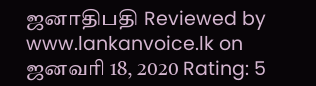ஜனாதிபதி Reviewed by www.lankanvoice.lk on ஜனவரி 18, 2020 Rating: 5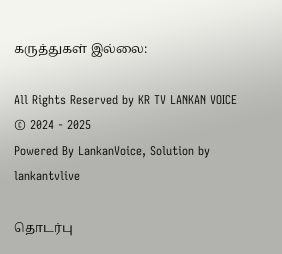கருத்துகள் இல்லை:

All Rights Reserved by KR TV LANKAN VOICE © 2024 - 2025
Powered By LankanVoice, Solution by lankantvlive

தொடர்பு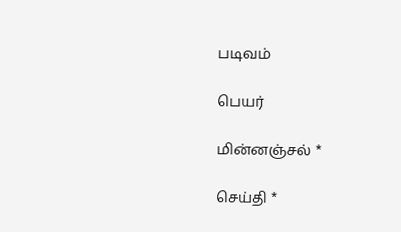படிவம்

பெயர்

மின்னஞ்சல் *

செய்தி *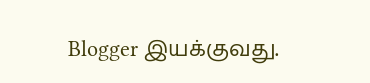Blogger இயக்குவது.